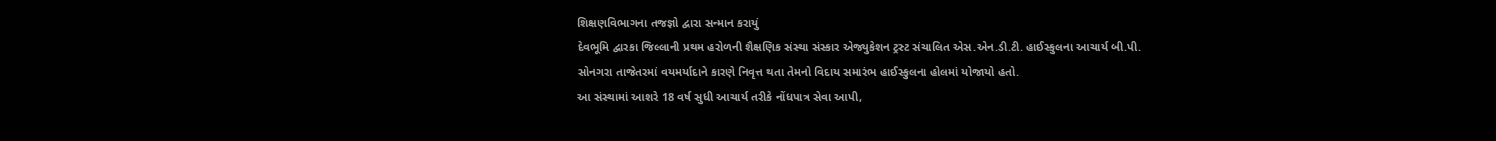શિક્ષણવિભાગના તજજ્ઞો દ્વારા સન્માન કરાયું
દેવભૂમિ દ્વારકા જિલ્લાની પ્રથમ હરોળની શૈક્ષણિક સંસ્થા સંસ્કાર એજ્યુકેશન ટ્રસ્ટ સંચાલિત એસ.એન.ડી.ટી. હાઈસ્કુલના આચાર્ય બી.પી. સોનગરા તાજેતરમાં વયમર્યાદાને કારણે નિવૃત્ત થતા તેમનો વિદાય સમારંભ હાઈસ્કુલના હોલમાં યોજાયો હતો.
આ સંસ્થામાં આશરે 18 વર્ષ સુધી આચાર્ય તરીકે નોંધપાત્ર સેવા આપી,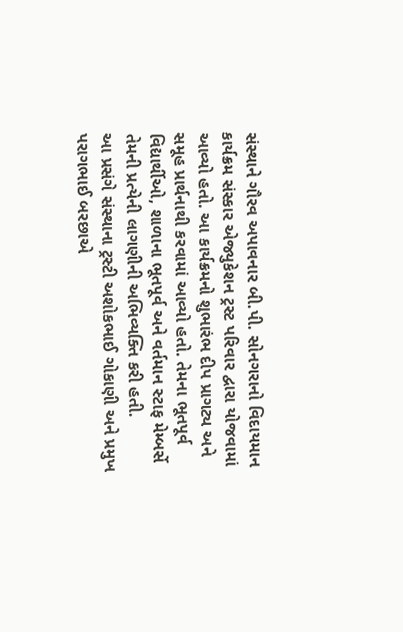સંસ્થાને ગૌરવ અપાવનાર બી.પી. સોનગરાનો વિદાયમાન કાર્યક્રમ સંસ્કાર એજ્યુકેશન ટ્રસ્ટ પરિવાર દ્વારા યોજવામાં આવ્યો હતો. આ કાર્યક્રમનો શુભારંભ દીપ પ્રાગટ્ય અને સમૂહ પ્રાર્થનાથી કરવામાં આવ્યો હતો. તેમના ભૂતપૂર્વ વિદ્યાર્થીઓ, શાળાના ભૂતપૂર્વ અને વર્તમાન સ્ટાફ મેમ્બર્સે તેમની પ્રત્યેની લાગણીની અભિવ્યક્તિ કરી હતી.
આ પ્રસંગે સંસ્થાના ટ્રસ્ટી અશોકભાઈ ગોકાણી અને પ્રમુખ પરાગભાઈ બરછાએ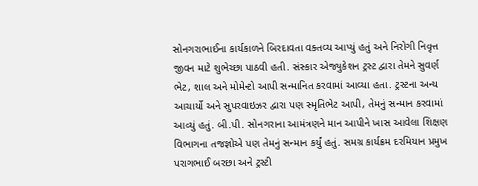સોનગરાભાઈના કાર્યકાળને બિરદાવતા વક્તવ્ય આપ્યું હતું અને નિરોગી નિવૃત્ત જીવન માટે શુભેચ્છા પાઠવી હતી. સંસ્કાર એજ્યુકેશન ટ્રસ્ટ દ્વારા તેમને સુવર્ણ ભેટ, શાલ અને મોમેન્ટો આપી સન્માનિત કરવામાં આવ્યા હતા. ટ્રસ્ટના અન્ય આચાર્યો અને સુપરવાઇઝર દ્વારા પણ સ્મૃતિભેટ આપી, તેમનું સન્માન કરવામાં આવ્યું હતું. બી.પી. સોનગરાના આમંત્રણને માન આપીને ખાસ આવેલા શિક્ષણ વિભાગના તજજ્ઞોએ પણ તેમનું સન્માન કર્યું હતું. સમગ્ર કાર્યક્રમ દરમિયાન પ્રમુખ પરાગભાઈ બરછા અને ટ્રસ્ટી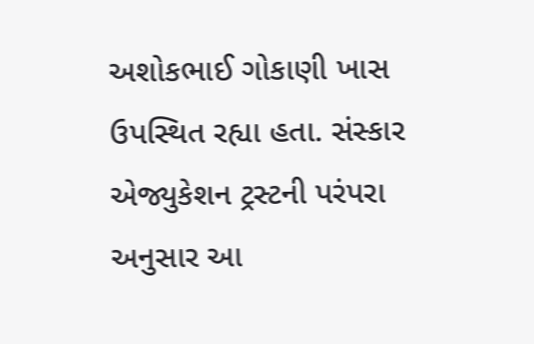અશોકભાઈ ગોકાણી ખાસ ઉપસ્થિત રહ્યા હતા. સંસ્કાર એજ્યુકેશન ટ્રસ્ટની પરંપરા અનુસાર આ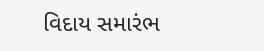વિદાય સમારંભ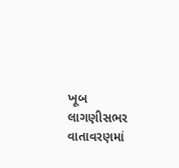ખૂબ લાગણીસભર વાતાવરણમાં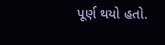પૂર્ણ થયો હતો.